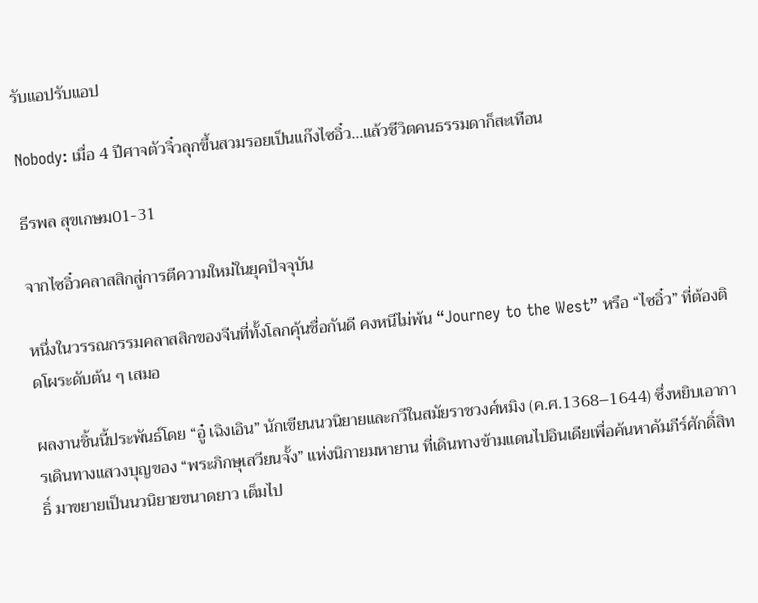รับแอปรับแอป

Nobody: เมื่อ 4 ปีศาจตัวจิ๋วลุกขึ้นสวมรอยเป็นแก๊งไซอิ๋ว…แล้วชีวิตคนธรรมดาก็สะเทือน

ธีรพล สุขเกษม01-31

จากไซอิ๋วคลาสสิกสู่การตีความใหม่ในยุคปัจจุบัน

หนึ่งในวรรณกรรมคลาสสิกของจีนที่ทั้งโลกคุ้นชื่อกันดี คงหนีไม่พ้น “Journey to the West” หรือ “ไซอิ๋ว” ที่ต้องติดโผระดับต้น ๆ เสมอ

ผลงานชิ้นนี้ประพันธ์โดย “อู๋ เฉิงเอิน” นักเขียนนวนิยายและกวีในสมัยราชวงศ์หมิง (ค.ศ.1368–1644) ซึ่งหยิบเอาการเดินทางแสวงบุญของ “พระภิกษุเสวียนจั้ง” แห่งนิกายมหายาน ที่เดินทางข้ามแดนไปอินเดียเพื่อค้นหาคัมภีร์ศักดิ์สิทธิ์ มาขยายเป็นนวนิยายขนาดยาว เต็มไป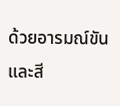ด้วยอารมณ์ขันและสี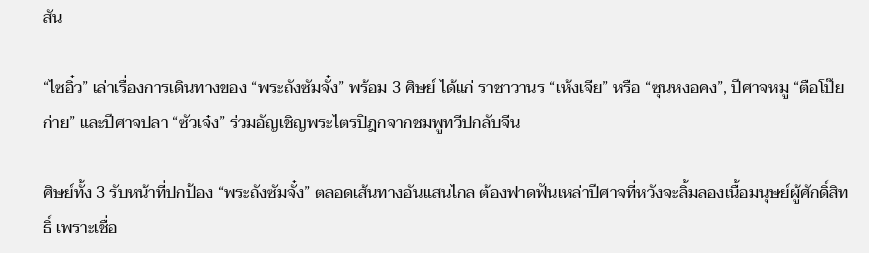สัน

“ไซอิ๋ว” เล่าเรื่องการเดินทางของ “พระถังซัมจั๋ง” พร้อม 3 ศิษย์ ได้แก่ ราชาวานร “เห้งเจีย” หรือ “ซุนหงอคง”, ปีศาจหมู “ตือโป๊ยก่าย” และปีศาจปลา “ซัวเจ๋ง” ร่วมอัญเชิญพระไตรปิฎกจากชมพูทวีปกลับจีน

ศิษย์ทั้ง 3 รับหน้าที่ปกป้อง “พระถังซัมจั๋ง” ตลอดเส้นทางอันแสนไกล ต้องฟาดฟันเหล่าปีศาจที่หวังจะลิ้มลองเนื้อมนุษย์ผู้ศักดิ์สิทธิ์ เพราะเชื่อ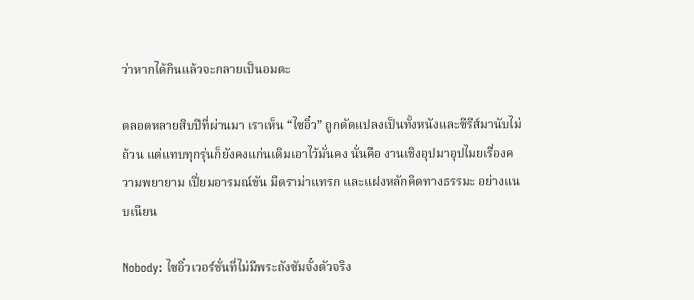ว่าหากได้กินแล้วจะกลายเป็นอมตะ

ตลอดหลายสิบปีที่ผ่านมา เราเห็น “ไซอิ๋ว” ถูกดัดแปลงเป็นทั้งหนังและซีรีส์มานับไม่ถ้วน แต่แทบทุกรุ่นก็ยังคงแก่นเดิมเอาไว้มั่นคง นั่นคือ งานเชิงอุปมาอุปไมยเรื่องความพยายาม เปี่ยมอารมณ์ขัน มีดราม่าแทรก และแฝงหลักคิดทางธรรมะ อย่างแนบเนียน

Nobody: ไซอิ๋วเวอร์ชั่นที่ไม่มีพระถังซัมจั๋งตัวจริง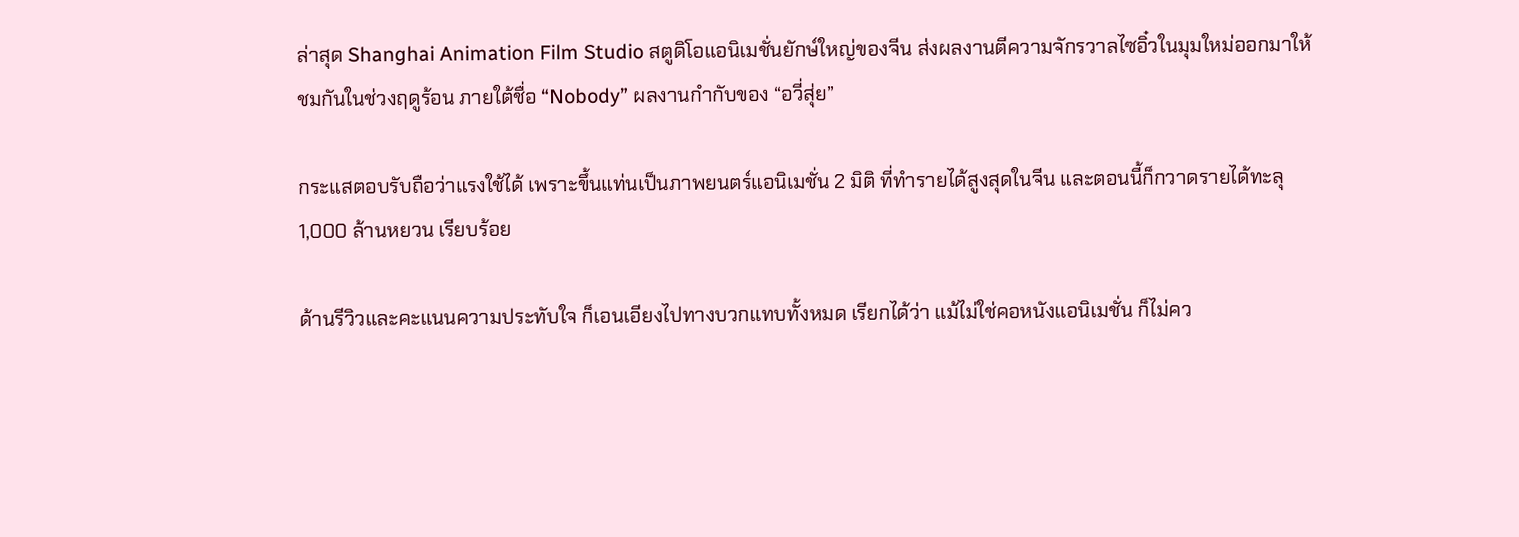ล่าสุด Shanghai Animation Film Studio สตูดิโอแอนิเมชั่นยักษ์ใหญ่ของจีน ส่งผลงานตีความจักรวาลไซอิ๋วในมุมใหม่ออกมาให้ชมกันในช่วงฤดูร้อน ภายใต้ชื่อ “Nobody” ผลงานกำกับของ “อวี่สุ่ย”

กระแสตอบรับถือว่าแรงใช้ได้ เพราะขึ้นแท่นเป็นภาพยนตร์แอนิเมชั่น 2 มิติ ที่ทำรายได้สูงสุดในจีน และตอนนี้ก็กวาดรายได้ทะลุ 1,000 ล้านหยวน เรียบร้อย

ด้านรีวิวและคะแนนความประทับใจ ก็เอนเอียงไปทางบวกแทบทั้งหมด เรียกได้ว่า แม้ไม่ใช่คอหนังแอนิเมชั่น ก็ไม่คว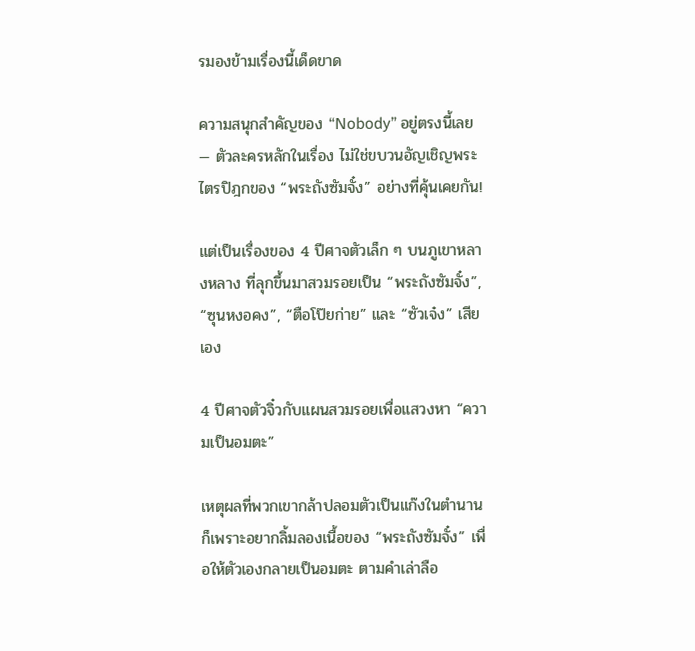รมองข้ามเรื่องนี้เด็ดขาด

ความสนุกสำคัญของ “Nobody” อยู่ตรงนี้เลย — ตัวละครหลักในเรื่อง ไม่ใช่ขบวนอัญเชิญพระไตรปิฎกของ “พระถังซัมจั๋ง” อย่างที่คุ้นเคยกัน!

แต่เป็นเรื่องของ 4 ปีศาจตัวเล็ก ๆ บนภูเขาหลางหลาง ที่ลุกขึ้นมาสวมรอยเป็น “พระถังซัมจั๋ง”, “ซุนหงอคง”, “ตือโป๊ยก่าย” และ “ซัวเจ๋ง” เสียเอง

4 ปีศาจตัวจิ๋วกับแผนสวมรอยเพื่อแสวงหา “ความเป็นอมตะ”

เหตุผลที่พวกเขากล้าปลอมตัวเป็นแก๊งในตำนาน ก็เพราะอยากลิ้มลองเนื้อของ “พระถังซัมจั๋ง” เพื่อให้ตัวเองกลายเป็นอมตะ ตามคำเล่าลือ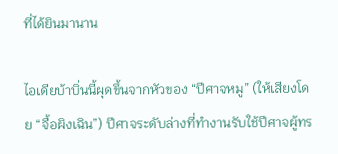ที่ได้ยินมานาน

ไอเดียบ้าบิ่นนี้ผุดขึ้นจากหัวของ “ปีศาจหมู” (ให้เสียงโดย “จื้อผิงเฉิน”) ปีศาจระดับล่างที่ทำงานรับใช้ปีศาจผู้ทร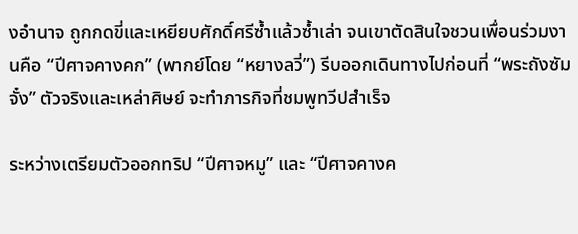งอำนาจ ถูกกดขี่และเหยียบศักดิ์ศรีซ้ำแล้วซ้ำเล่า จนเขาตัดสินใจชวนเพื่อนร่วมงานคือ “ปีศาจคางคก” (พากย์โดย “หยางลวี่”) รีบออกเดินทางไปก่อนที่ “พระถังซัมจั๋ง” ตัวจริงและเหล่าศิษย์ จะทำภารกิจที่ชมพูทวีปสำเร็จ

ระหว่างเตรียมตัวออกทริป “ปีศาจหมู” และ “ปีศาจคางค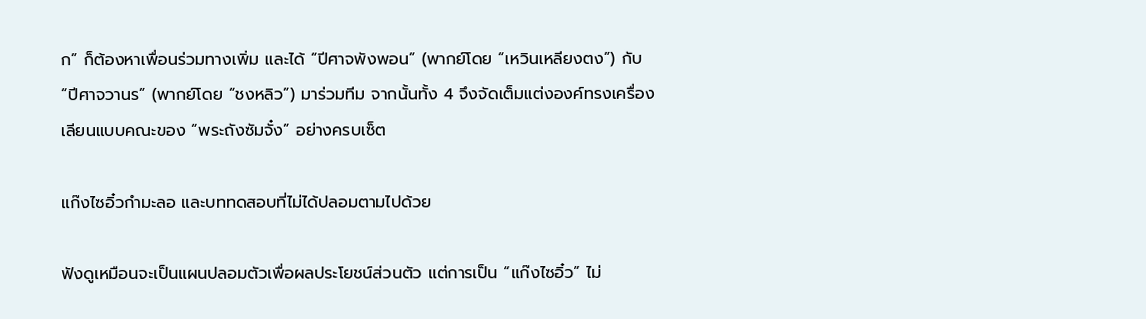ก” ก็ต้องหาเพื่อนร่วมทางเพิ่ม และได้ “ปีศาจพังพอน” (พากย์โดย “เหวินเหลียงตง”) กับ “ปีศาจวานร” (พากย์โดย “ชงหลิว”) มาร่วมทีม จากนั้นทั้ง 4 จึงจัดเต็มแต่งองค์ทรงเครื่อง เลียนแบบคณะของ “พระถังซัมจั๋ง” อย่างครบเซ็ต

แก๊งไซอิ๋วกำมะลอ และบททดสอบที่ไม่ได้ปลอมตามไปด้วย

ฟังดูเหมือนจะเป็นแผนปลอมตัวเพื่อผลประโยชน์ส่วนตัว แต่การเป็น “แก๊งไซอิ๋ว” ไม่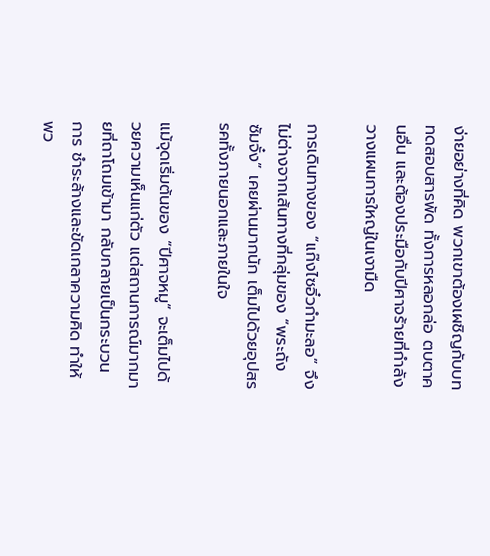ง่ายอย่างที่คิด พวกเขาต้องเผชิญกับบททดสอบสารพัด ทั้งการหลอกล่อ ตบตาคนอื่น และต้องประมือกับปีศาจร้ายที่กำลังวางแผนการใหญ่ในเงามืด

การเดินทางของ “แก๊งไซอิ๋วกำมะลอ” จึงไม่ต่างจากเส้นทางที่กลุ่มของ “พระถังซัมจั๋ง” เคยผ่านมากนัก เต็มไปด้วยอุปสรรคทั้งภายนอกและภายในใจ

แม้จุดเริ่มต้นของ “ปีศาจหมู” จะเต็มไปด้วยความเห็นแก่ตัว แต่สถานการณ์มากมายที่ถาโถมเข้ามา กลับกลายเป็นกระบวนการ ชำระล้างและขัดเกลาความคิด ทำให้พว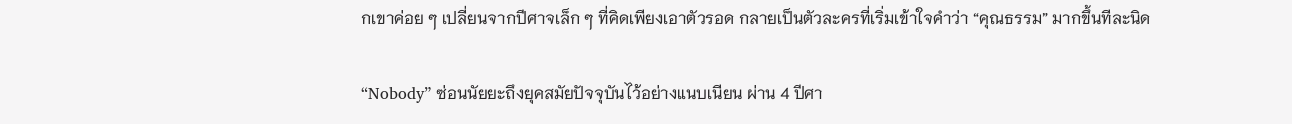กเขาค่อย ๆ เปลี่ยนจากปีศาจเล็ก ๆ ที่คิดเพียงเอาตัวรอด กลายเป็นตัวละครที่เริ่มเข้าใจคำว่า “คุณธรรม” มากขึ้นทีละนิด

“Nobody” ซ่อนนัยยะถึงยุคสมัยปัจจุบันไว้อย่างแนบเนียน ผ่าน 4 ปีศา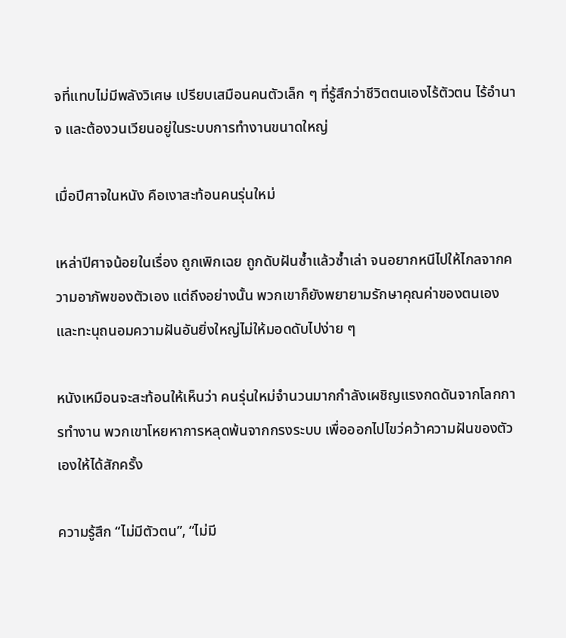จที่แทบไม่มีพลังวิเศษ เปรียบเสมือนคนตัวเล็ก ๆ ที่รู้สึกว่าชีวิตตนเองไร้ตัวตน ไร้อำนาจ และต้องวนเวียนอยู่ในระบบการทำงานขนาดใหญ่

เมื่อปีศาจในหนัง คือเงาสะท้อนคนรุ่นใหม่

เหล่าปีศาจน้อยในเรื่อง ถูกเพิกเฉย ถูกดับฝันซ้ำแล้วซ้ำเล่า จนอยากหนีไปให้ไกลจากความอาภัพของตัวเอง แต่ถึงอย่างนั้น พวกเขาก็ยังพยายามรักษาคุณค่าของตนเอง และทะนุถนอมความฝันอันยิ่งใหญ่ไม่ให้มอดดับไปง่าย ๆ

หนังเหมือนจะสะท้อนให้เห็นว่า คนรุ่นใหม่จำนวนมากกำลังเผชิญแรงกดดันจากโลกการทำงาน พวกเขาโหยหาการหลุดพ้นจากกรงระบบ เพื่อออกไปไขว่คว้าความฝันของตัวเองให้ได้สักครั้ง

ความรู้สึก “ไม่มีตัวตน”, “ไม่มี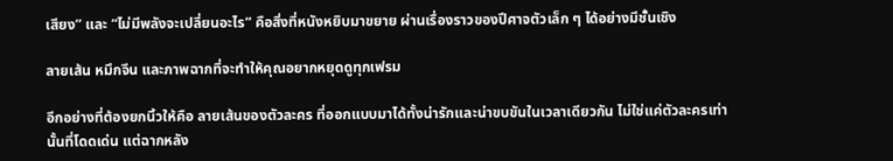เสียง” และ “ไม่มีพลังจะเปลี่ยนอะไร” คือสิ่งที่หนังหยิบมาขยาย ผ่านเรื่องราวของปีศาจตัวเล็ก ๆ ได้อย่างมีชั้นเชิง

ลายเส้น หมึกจีน และภาพฉากที่จะทำให้คุณอยากหยุดดูทุกเฟรม

อีกอย่างที่ต้องยกนิ้วให้คือ ลายเส้นของตัวละคร ที่ออกแบบมาได้ทั้งน่ารักและน่าขบขันในเวลาเดียวกัน ไม่ใช่แค่ตัวละครเท่านั้นที่โดดเด่น แต่ฉากหลัง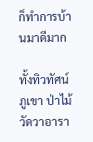ก็ทำการบ้านมาดีมาก

ทั้งทิวทัศน์ ภูเขา ป่าไม้ วัดวาอารา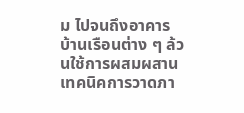ม ไปจนถึงอาคารบ้านเรือนต่าง ๆ ล้วนใช้การผสมผสาน เทคนิคการวาดภา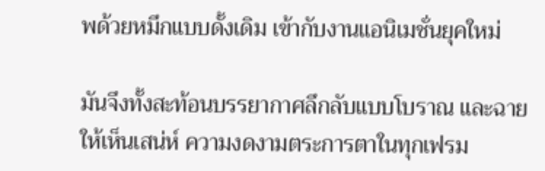พด้วยหมึกแบบดั้งเดิม เข้ากับงานแอนิเมชั่นยุคใหม่

มันจึงทั้งสะท้อนบรรยากาศลึกลับแบบโบราณ และฉายให้เห็นเสน่ห์ ความงดงามตระการตาในทุกเฟรม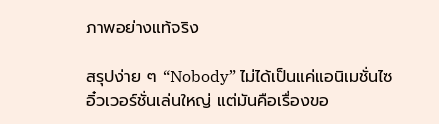ภาพอย่างแท้จริง

สรุปง่าย ๆ “Nobody” ไม่ได้เป็นแค่แอนิเมชั่นไซอิ๋วเวอร์ชั่นเล่นใหญ่ แต่มันคือเรื่องขอ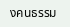งคนธรรม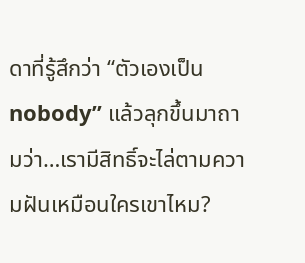ดาที่รู้สึกว่า “ตัวเองเป็น nobody” แล้วลุกขึ้นมาถามว่า…เรามีสิทธิ์จะไล่ตามความฝันเหมือนใครเขาไหม?